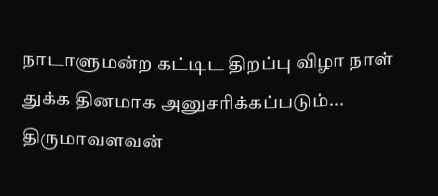நாடாளுமன்ற கட்டிட திறப்பு விழா நாள் துக்க தினமாக அனுசரிக்கப்படும்... திருமாவளவன்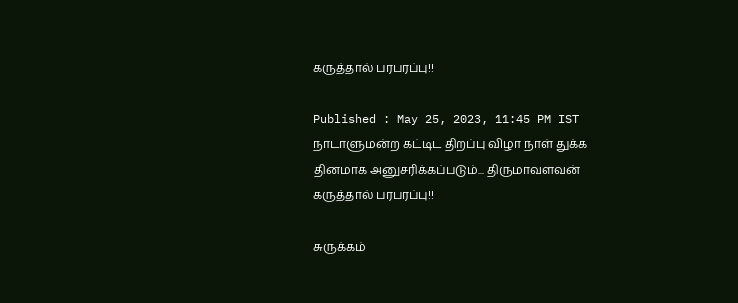கருத்தால் பரபரப்பு!!

Published : May 25, 2023, 11:45 PM IST
நாடாளுமன்ற கட்டிட திறப்பு விழா நாள் துக்க தினமாக அனுசரிக்கப்படும்... திருமாவளவன் கருத்தால் பரபரப்பு!!

சுருக்கம்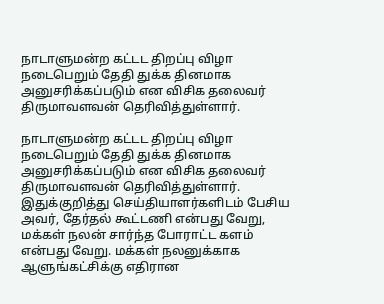நாடாளுமன்ற கட்டட திறப்பு விழா நடைபெறும் தேதி துக்க தினமாக அனுசரிக்கப்படும் என விசிக தலைவர் திருமாவளவன் தெரிவித்துள்ளார்.

நாடாளுமன்ற கட்டட திறப்பு விழா நடைபெறும் தேதி துக்க தினமாக அனுசரிக்கப்படும் என விசிக தலைவர் திருமாவளவன் தெரிவித்துள்ளார். இதுக்குறித்து செய்தியாளர்களிடம் பேசிய அவர், தேர்தல் கூட்டணி என்பது வேறு, மக்கள் நலன் சார்ந்த போராட்ட களம் என்பது வேறு. மக்கள் நலனுக்காக ஆளுங்கட்சிக்கு எதிரான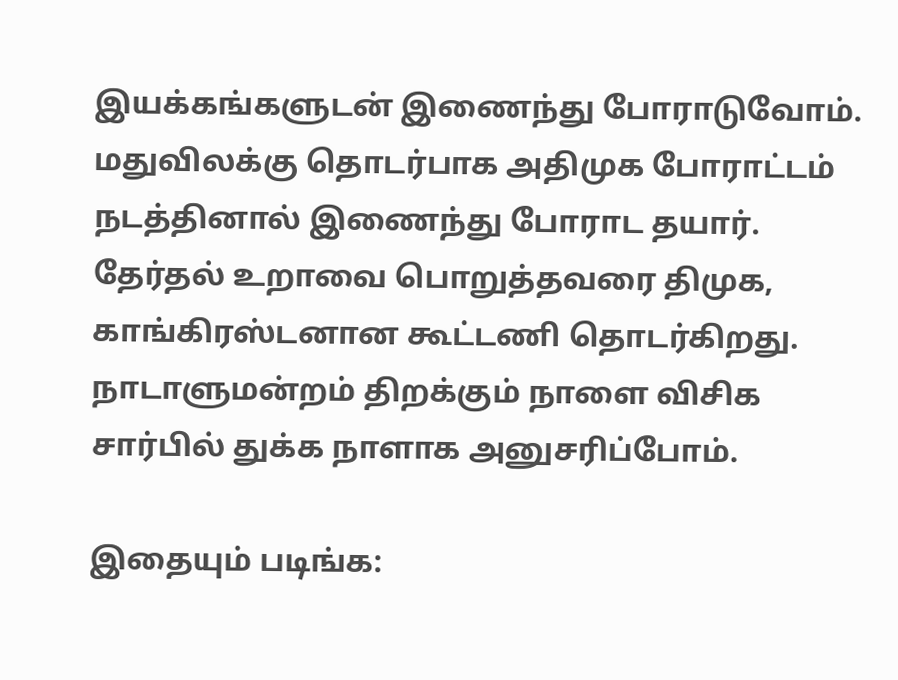இயக்கங்களுடன் இணைந்து போராடுவோம். மதுவிலக்கு தொடர்பாக அதிமுக போராட்டம் நடத்தினால் இணைந்து போராட தயார். தேர்தல் உறாவை பொறுத்தவரை திமுக, காங்கிரஸ்டனான கூட்டணி தொடர்கிறது. நாடாளுமன்றம் திறக்கும் நாளை விசிக சார்பில் துக்க நாளாக அனுசரிப்போம்.

இதையும் படிங்க: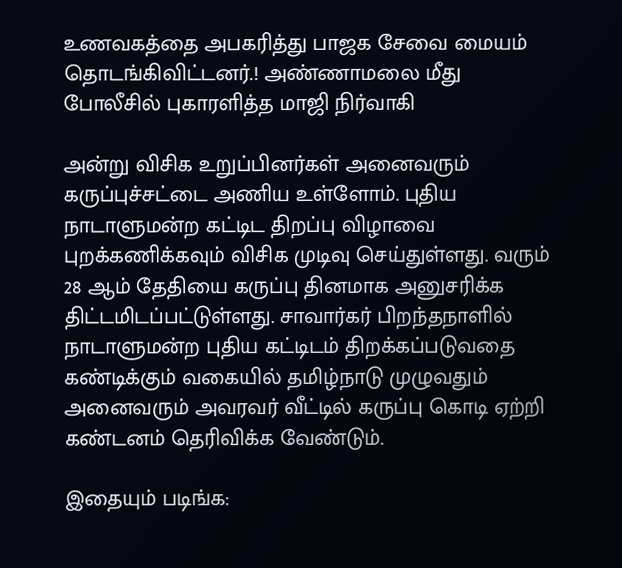உணவகத்தை அபகரித்து பாஜக சேவை மையம் தொடங்கிவிட்டனர்.! அண்ணாமலை மீது போலீசில் புகாரளித்த மாஜி நிர்வாகி

அன்று விசிக உறுப்பினர்கள் அனைவரும் கருப்புச்சட்டை அணிய உள்ளோம். புதிய நாடாளுமன்ற கட்டிட திறப்பு விழாவை புறக்கணிக்கவும் விசிக முடிவு செய்துள்ளது. வரும் 28 ஆம் தேதியை கருப்பு தினமாக அனுசரிக்க திட்டமிடப்பட்டுள்ளது. சாவார்கர் பிறந்தநாளில் நாடாளுமன்ற புதிய கட்டிடம் திறக்கப்படுவதை கண்டிக்கும் வகையில் தமிழ்நாடு முழுவதும் அனைவரும் அவரவர் வீட்டில் கருப்பு கொடி ஏற்றி கண்டனம் தெரிவிக்க வேண்டும்.

இதையும் படிங்க: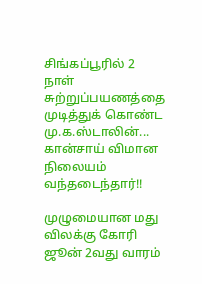சிங்கப்பூரில் 2 நாள் சுற்றுப்பயணத்தை முடித்துக் கொண்ட மு.க.ஸ்டாலின்... கான்சாய் விமான நிலையம் வந்தடைந்தார்!!

முழுமையான மது விலக்கு கோரி ஜூன் 2வது வாரம்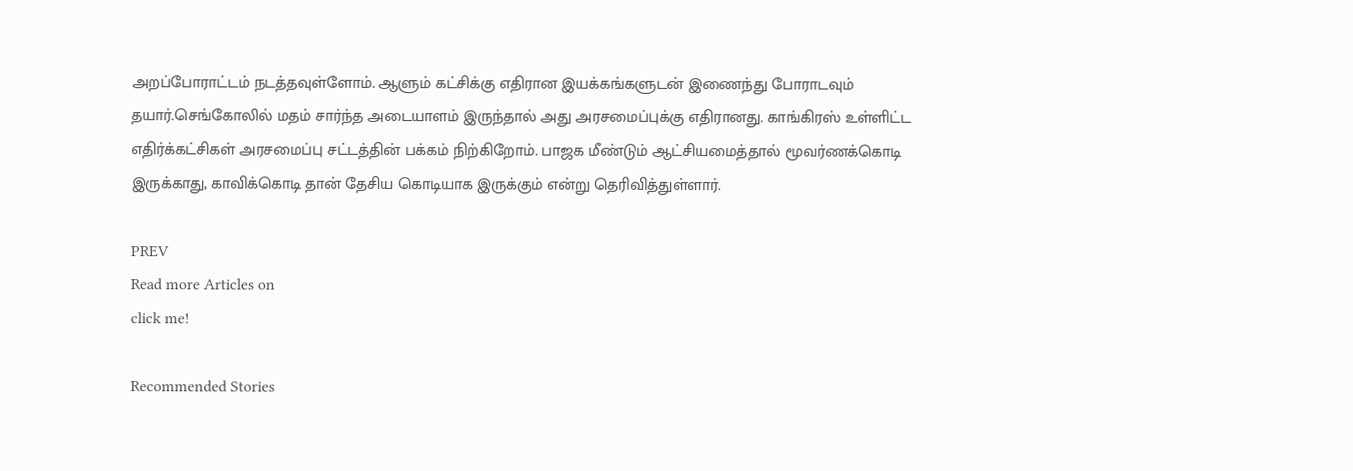அறப்போராட்டம் நடத்தவுள்ளோம். ஆளும் கட்சிக்கு எதிரான இயக்கங்களுடன் இணைந்து போராடவும் தயார்.செங்கோலில் மதம் சார்ந்த அடையாளம் இருந்தால் அது அரசமைப்புக்கு எதிரானது. காங்கிரஸ் உள்ளிட்ட எதிர்க்கட்சிகள் அரசமைப்பு சட்டத்தின் பக்கம் நிற்கிறோம். பாஜக மீண்டும் ஆட்சியமைத்தால் மூவர்ணக்கொடி இருக்காது, காவிக்கொடி தான் தேசிய கொடியாக இருக்கும் என்று தெரிவித்துள்ளார்.

PREV
Read more Articles on
click me!

Recommended Stories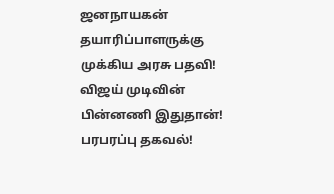ஜனநாயகன் தயாரிப்பாளருக்கு முக்கிய அரசு பதவி! விஜய் முடிவின் பின்னணி இதுதான்! பரபரப்பு தகவல்!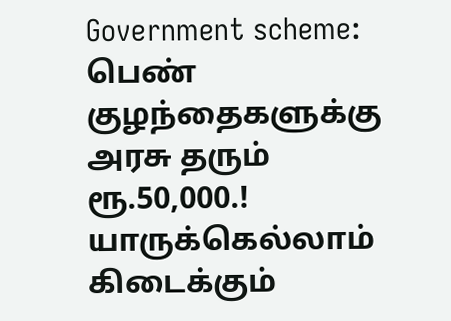Government scheme: பெண் குழந்தைகளுக்கு அரசு தரும் ரூ.50,000.! யாருக்கெல்லாம் கிடைக்கும்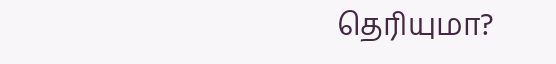தெரியுமா?